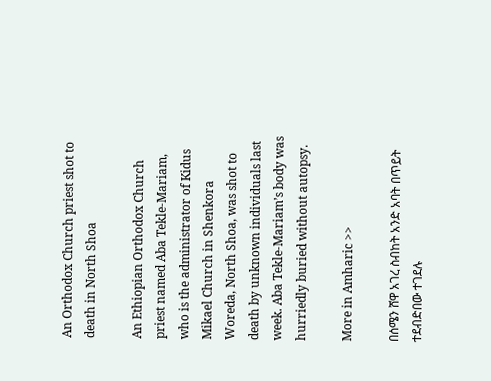An Orthodox Church priest shot to death in North Shoa

An Ethiopian Orthodox Church priest named Aba Tekle-Mariam, who is the administrator of Kidus Mikael Church in Shenkora Woreda, North Shoa, was shot to death by unknown individuals last week. Aba Tekle-Mariam’s body was hurriedly buried without autopsy.

More in Amharic >>

በሰሜን ሸዋ አገረ ስብከት አንድ አባት በጥይት ተደብድበው ተገደሉ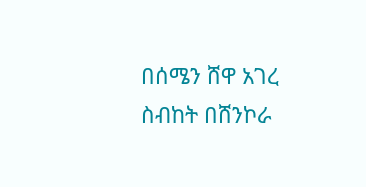በሰሜን ሸዋ አገረ ስብከት በሸንኮራ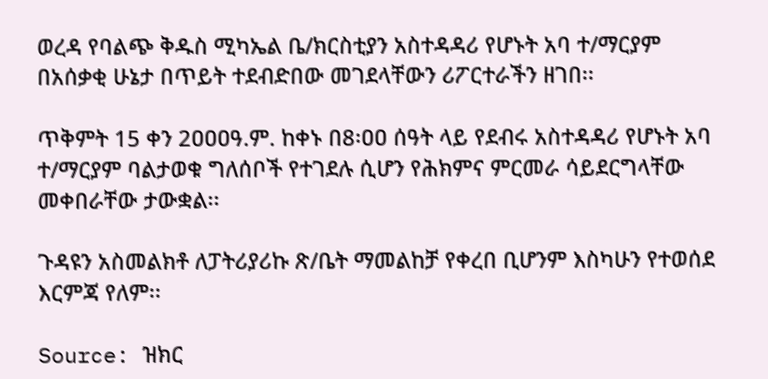ወረዳ የባልጭ ቅዱስ ሚካኤል ቤ/ክርስቲያን አስተዳዳሪ የሆኑት አባ ተ/ማርያም በአሰቃቂ ሁኔታ በጥይት ተደብድበው መገደላቸውን ሪፖርተራችን ዘገበ፡፡

ጥቅምት 15 ቀን 2ዐዐዐዓ.ም. ከቀኑ በ8፡ዐዐ ሰዓት ላይ የደብሩ አስተዳዳሪ የሆኑት አባ ተ/ማርያም ባልታወቁ ግለሰቦች የተገደሉ ሲሆን የሕክምና ምርመራ ሳይደርግላቸው መቀበራቸው ታውቋል፡፡

ጉዳዩን አስመልክቶ ለፓትሪያሪኩ ጽ/ቤት ማመልከቻ የቀረበ ቢሆንም እስካሁን የተወሰደ እርምጃ የለም፡፡

Source: ዝክር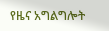የዜና አግልግሎት